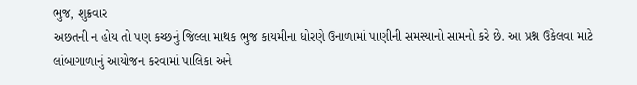ભુજ, શુક્રવાર
અછતની ન હોય તો પણ કચ્છનું જિલ્લા માથક ભુજ કાયમીના ધોરણે ઉનાળામાં પાણીની સમસ્યાનો સામનો કરે છે. આ પ્રશ્ન ઉકેલવા માટે લાંબાગાળાનું આયોજન કરવામાં પાલિકા અને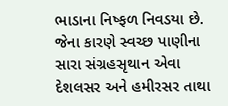ભાડાના નિષ્ફળ નિવડયા છે. જેના કારણે સ્વચ્છ પાણીના સારા સંગ્રહસૃથાન એવા દેશલસર અને હમીરસર તાથા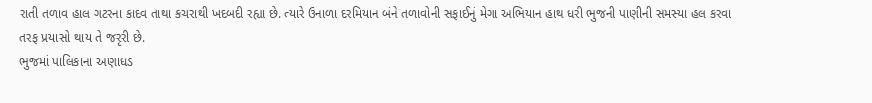રાતી તળાવ હાલ ગટરના કાદવ તાથા કચરાથી ખદબદી રહ્યા છે. ત્યારે ઉનાળા દરમિયાન બંને તળાવોની સફાઈનું મેગા અભિયાન હાથ ધરી ભુજની પાણીની સમસ્યા હલ કરવા તરફ પ્રયાસો થાય તે જરૃરી છે.
ભુજમાં પાલિકાના અણાધડ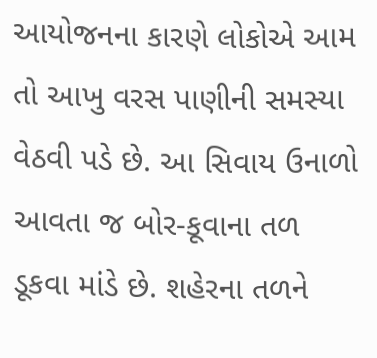આયોજનના કારણે લોકોએ આમ તો આખુ વરસ પાણીની સમસ્યા વેઠવી પડે છે. આ સિવાય ઉનાળો આવતા જ બોર-કૂવાના તળ ડૂકવા માંડે છે. શહેરના તળને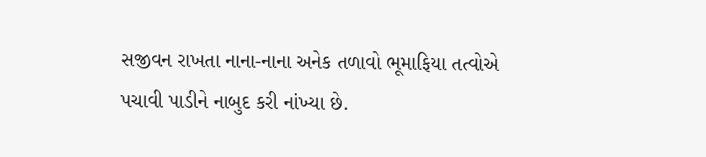સજીવન રાખતા નાના-નાના અનેક તળાવો ભૂમાફિયા તત્વોએ પચાવી પાડીને નાબુદ કરી નાંખ્યા છે.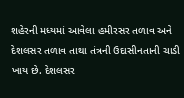શહેરની મધ્યમાં આવેલા હમીરસર તળાવ અને દેશલસર તળાવ તાથા તંત્રની ઉદાસીનતાની ચાડી ખાય છે. દેશલસર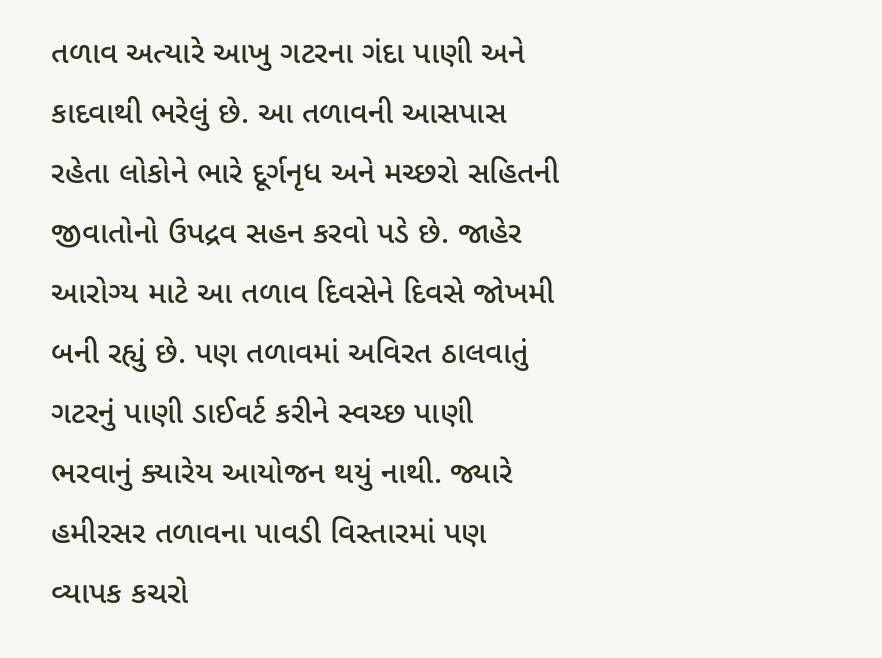તળાવ અત્યારે આખુ ગટરના ગંદા પાણી અને કાદવાથી ભરેલું છે. આ તળાવની આસપાસ રહેતા લોકોને ભારે દૂર્ગનૃધ અને મચ્છરો સહિતની જીવાતોનો ઉપદ્રવ સહન કરવો પડે છે. જાહેર આરોગ્ય માટે આ તળાવ દિવસેને દિવસે જોખમી બની રહ્યું છે. પણ તળાવમાં અવિરત ઠાલવાતું ગટરનું પાણી ડાઈવર્ટ કરીને સ્વચ્છ પાણી ભરવાનું ક્યારેય આયોજન થયું નાથી. જ્યારે હમીરસર તળાવના પાવડી વિસ્તારમાં પણ વ્યાપક કચરો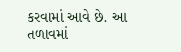કરવામાં આવે છે. આ તળાવમાં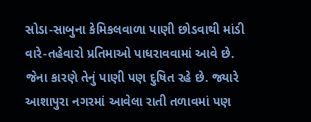સોડા-સાબુના કેમિકલવાળા પાણી છોડવાથી માંડી વારે-તહેવારો પ્રતિમાઓ પાધરાવવામાં આવે છે. જેના કારણે તેનું પાણી પણ દુષિત રહે છે. જ્યારે આશાપુરા નગરમાં આવેલા રાતી તળાવમાં પણ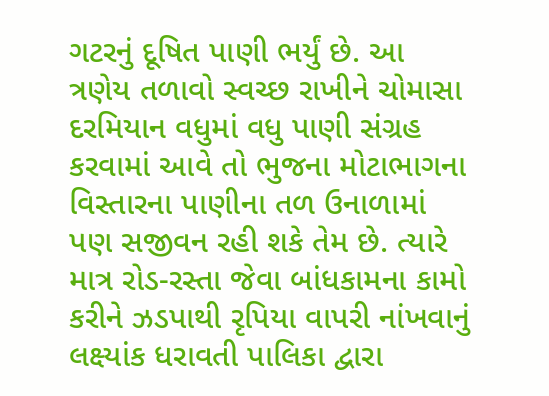ગટરનું દૂષિત પાણી ભર્યું છે. આ ત્રણેય તળાવો સ્વચ્છ રાખીને ચોમાસા દરમિયાન વધુમાં વધુ પાણી સંગ્રહ કરવામાં આવે તો ભુજના મોટાભાગના વિસ્તારના પાણીના તળ ઉનાળામાં પણ સજીવન રહી શકે તેમ છે. ત્યારે માત્ર રોડ-રસ્તા જેવા બાંધકામના કામો કરીને ઝડપાથી રૃપિયા વાપરી નાંખવાનું લક્ષ્યાંક ધરાવતી પાલિકા દ્વારા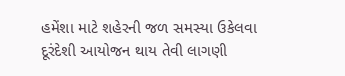હમેંશા માટે શહેરની જળ સમસ્યા ઉકેલવા દૂરંદેશી આયોજન થાય તેવી લાગણી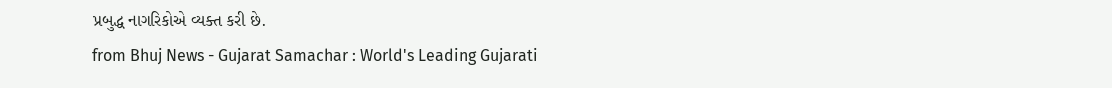પ્રબુદ્ધ નાગરિકોએ વ્યક્ત કરી છે.
from Bhuj News - Gujarat Samachar : World's Leading Gujarati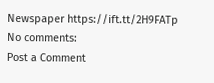Newspaper https://ift.tt/2H9FATp
No comments:
Post a Comment